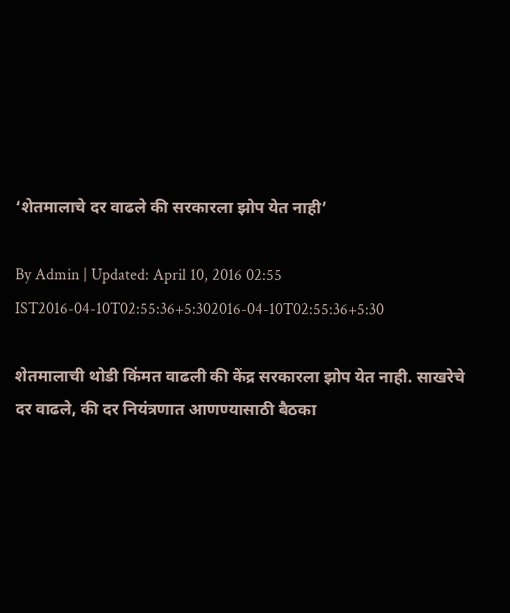‘शेतमालाचे दर वाढले की सरकारला झोप येत नाही’

By Admin | Updated: April 10, 2016 02:55 IST2016-04-10T02:55:36+5:302016-04-10T02:55:36+5:30

शेतमालाची थोडी किंमत वाढली की केंद्र सरकारला झोप येत नाही. साखरेचे दर वाढले, की दर नियंत्रणात आणण्यासाठी बैठका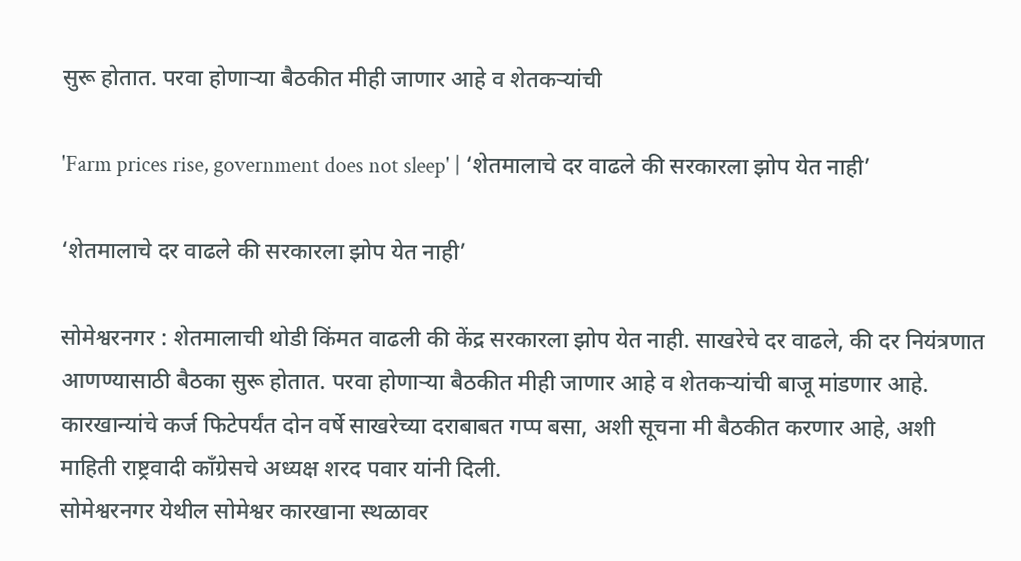सुरू होतात. परवा होणाऱ्या बैठकीत मीही जाणार आहे व शेतकऱ्यांची

'Farm prices rise, government does not sleep' | ‘शेतमालाचे दर वाढले की सरकारला झोप येत नाही’

‘शेतमालाचे दर वाढले की सरकारला झोप येत नाही’

सोमेश्वरनगर : शेतमालाची थोडी किंमत वाढली की केंद्र सरकारला झोप येत नाही. साखरेचे दर वाढले, की दर नियंत्रणात आणण्यासाठी बैठका सुरू होतात. परवा होणाऱ्या बैठकीत मीही जाणार आहे व शेतकऱ्यांची बाजू मांडणार आहे. कारखान्यांचे कर्ज फिटेपर्यंत दोन वर्षे साखरेच्या दराबाबत गप्प बसा, अशी सूचना मी बैठकीत करणार आहे, अशी माहिती राष्ट्रवादी काँग्रेसचे अध्यक्ष शरद पवार यांनी दिली.
सोमेश्वरनगर येथील सोमेश्वर कारखाना स्थळावर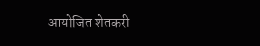आयोजित शेतकरी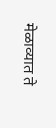मेळाव्यात ते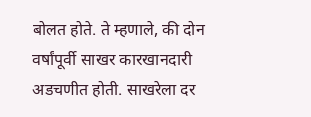बोलत होते. ते म्हणाले, की दोन वर्षांपूर्वी साखर कारखानदारी अडचणीत होती. साखरेला दर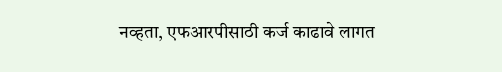नव्हता, एफआरपीसाठी कर्ज काढावे लागत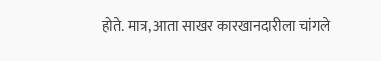होते. मात्र, आता साखर कारखानदारीला चांगले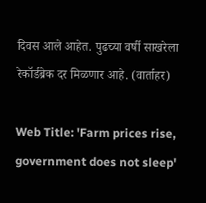दिवस आले आहेत. पुढच्या वर्षी साखरेला रेकॉर्डब्रेक दर मिळणार आहे. (वार्ताहर)

Web Title: 'Farm prices rise, government does not sleep'